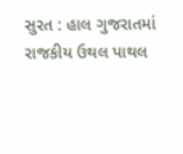સુરત : હાલ ગુજરાતમાં રાજકીય ઉથલ પાથલ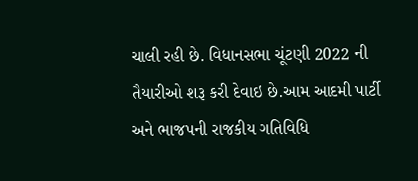ચાલી રહી છે. વિધાનસભા ચૂંટણી 2022 ની તૈયારીઓ શરૂ કરી દેવાઇ છે.આમ આદમી પાર્ટી અને ભાજપની રાજકીય ગતિવિધિ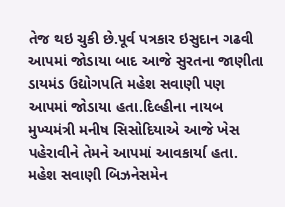તેજ થઇ ચુકી છે.પૂર્વ પત્રકાર ઇસુદાન ગઢવી આપમાં જોડાયા બાદ આજે સુરતના જાણીતા ડાયમંડ ઉદ્યોગપતિ મહેશ સવાણી પણ આપમાં જોડાયા હતા.દિલ્હીના નાયબ મુખ્યમંત્રી મનીષ સિસોદિયાએ આજે ખેસ પહેરાવીને તેમને આપમાં આવકાર્યા હતા.
મહેશ સવાણી બિઝનેસમેન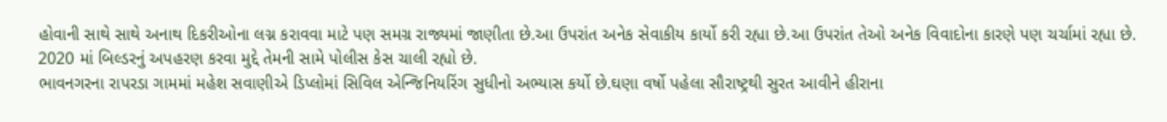હોવાની સાથે સાથે અનાથ દિકરીઓના લગ્ન કરાવવા માટે પણ સમગ્ર રાજ્યમાં જાણીતા છે.આ ઉપરાંત અનેક સેવાકીય કાર્યો કરી રહ્યા છે.આ ઉપરાંત તેઓ અનેક વિવાદોના કારણે પણ ચર્ચામાં રહ્યા છે. 2020 માં બિલ્ડરનું અપહરણ કરવા મુદ્દે તેમની સામે પોલીસ કેસ ચાલી રહ્યો છે.
ભાવનગરના રાપરડા ગામમાં મહેશ સવાણીએ ડિપ્લોમાં સિવિલ એન્જિનિયરિંગ સુધીનો અભ્યાસ કર્યો છે.ઘણા વર્ષો પહેલા સૌરાષ્ટ્રથી સુરત આવીને હીરાના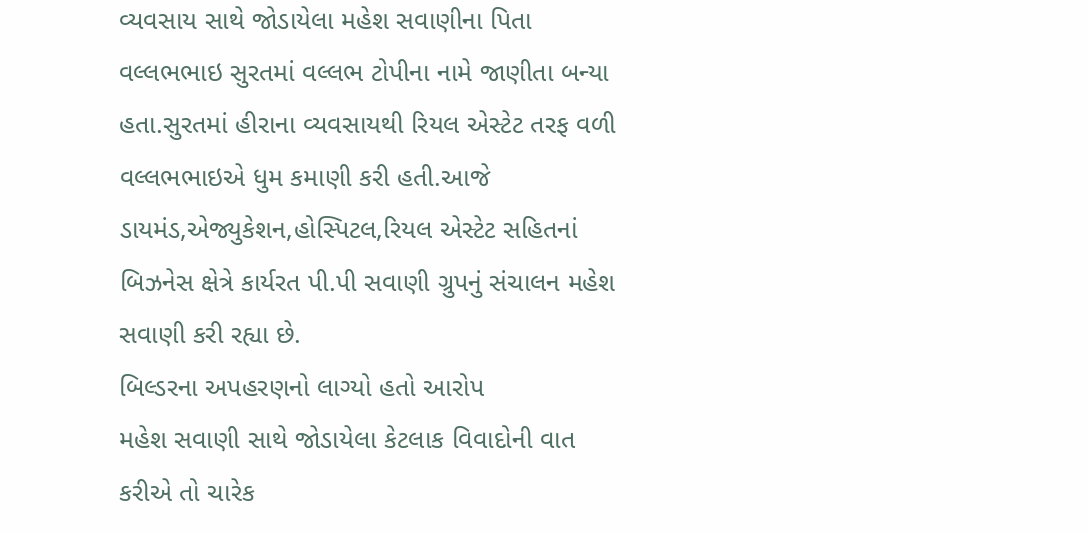વ્યવસાય સાથે જોડાયેલા મહેશ સવાણીના પિતા વલ્લભભાઇ સુરતમાં વલ્લભ ટોપીના નામે જાણીતા બન્યા હતા.સુરતમાં હીરાના વ્યવસાયથી રિયલ એસ્ટેટ તરફ વળી વલ્લભભાઇએ ધુમ કમાણી કરી હતી.આજે ડાયમંડ,એજ્યુકેશન,હોસ્પિટલ,રિયલ એસ્ટેટ સહિતનાં બિઝનેસ ક્ષેત્રે કાર્યરત પી.પી સવાણી ગ્રુપનું સંચાલન મહેશ સવાણી કરી રહ્યા છે.
બિલ્ડરના અપહરણનો લાગ્યો હતો આરોપ
મહેશ સવાણી સાથે જોડાયેલા કેટલાક વિવાદોની વાત કરીએ તો ચારેક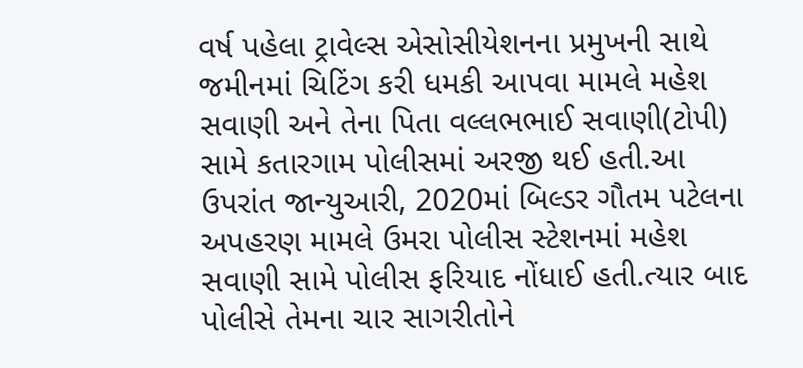વર્ષ પહેલા ટ્રાવેલ્સ એસોસીયેશનના પ્રમુખની સાથે જમીનમાં ચિટિંગ કરી ધમકી આપવા મામલે મહેશ સવાણી અને તેના પિતા વલ્લભભાઈ સવાણી(ટોપી) સામે કતારગામ પોલીસમાં અરજી થઈ હતી.આ ઉપરાંત જાન્યુઆરી, 2020માં બિલ્ડર ગૌતમ પટેલના અપહરણ મામલે ઉમરા પોલીસ સ્ટેશનમાં મહેશ સવાણી સામે પોલીસ ફરિયાદ નોંધાઈ હતી.ત્યાર બાદ પોલીસે તેમના ચાર સાગરીતોને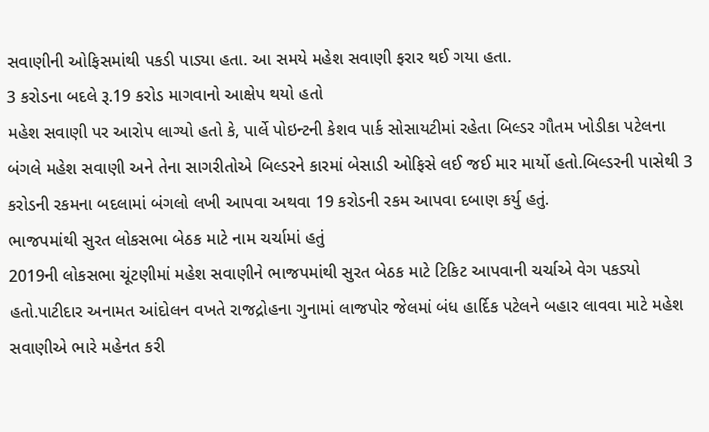સવાણીની ઓફિસમાંથી પકડી પાડ્યા હતા. આ સમયે મહેશ સવાણી ફરાર થઈ ગયા હતા.
3 કરોડના બદલે રૂ.19 કરોડ માગવાનો આક્ષેપ થયો હતો
મહેશ સવાણી પર આરોપ લાગ્યો હતો કે, પાર્લે પોઇન્ટની કેશવ પાર્ક સોસાયટીમાં રહેતા બિલ્ડર ગૌતમ ખોડીકા પટેલના બંગલે મહેશ સવાણી અને તેના સાગરીતોએ બિલ્ડરને કારમાં બેસાડી ઓફિસે લઈ જઈ માર માર્યો હતો.બિલ્ડરની પાસેથી 3 કરોડની રકમના બદલામાં બંગલો લખી આપવા અથવા 19 કરોડની રકમ આપવા દબાણ કર્યુ હતું.
ભાજપમાંથી સુરત લોકસભા બેઠક માટે નામ ચર્ચામાં હતું
2019ની લોકસભા ચૂંટણીમાં મહેશ સવાણીને ભાજપમાંથી સુરત બેઠક માટે ટિકિટ આપવાની ચર્ચાએ વેગ પકડ્યો હતો.પાટીદાર અનામત આંદોલન વખતે રાજદ્રોહના ગુનામાં લાજપોર જેલમાં બંધ હાર્દિક પટેલને બહાર લાવવા માટે મહેશ સવાણીએ ભારે મહેનત કરી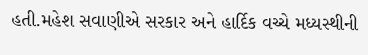હતી.મહેશ સવાણીએ સરકાર અને હાર્દિક વચ્ચે મધ્યસ્થીની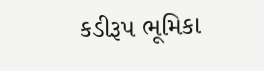કડીરૂપ ભૂમિકા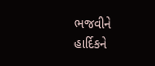ભજવીને હાર્દિકને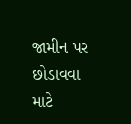જામીન પર છોડાવવા માટે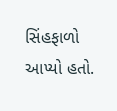સિંહફાળો આપ્યો હતો.